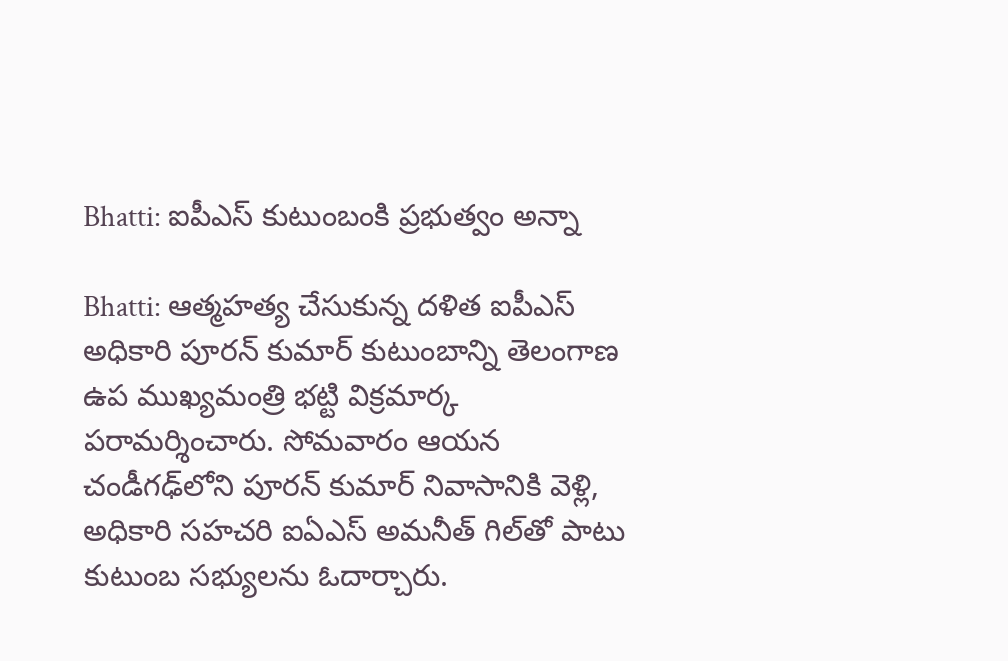Bhatti: ఐపీఎస్ కుటుంబంకి ప్రభుత్వం అన్నా

Bhatti: ఆత్మహత్య చేసుకున్న దళిత ఐపీఎస్ అధికారి పూరన్ కుమార్ కుటుంబాన్ని తెలంగాణ ఉప ముఖ్యమంత్రి భట్టి విక్రమార్క పరామర్శించారు. సోమవారం ఆయన చండీగఢ్‌లోని పూరన్ కుమార్ నివాసానికి వెళ్లి, అధికారి సహచరి ఐఏఎస్ అమనీత్ గిల్‌తో పాటు కుటుంబ సభ్యులను ఓదార్చారు.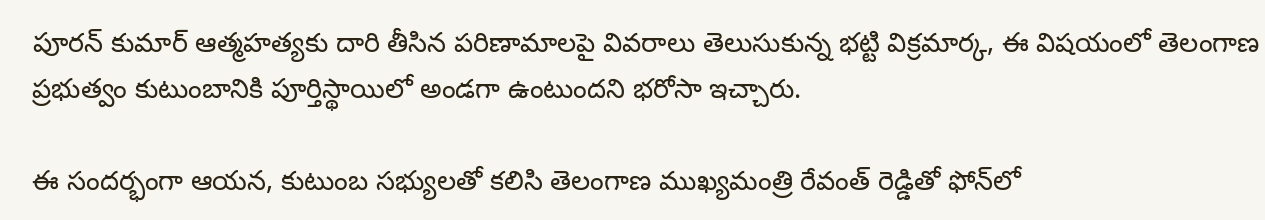పూరన్ కుమార్ ఆత్మహత్యకు దారి తీసిన పరిణామాలపై వివరాలు తెలుసుకున్న భట్టి విక్రమార్క, ఈ విషయంలో తెలంగాణ ప్రభుత్వం కుటుంబానికి పూర్తిస్థాయిలో అండగా ఉంటుందని భరోసా ఇచ్చారు.

ఈ సందర్భంగా ఆయన, కుటుంబ సభ్యులతో కలిసి తెలంగాణ ముఖ్యమంత్రి రేవంత్ రెడ్డితో ఫోన్‌లో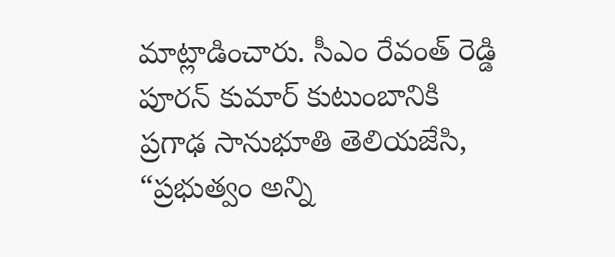మాట్లాడించారు. సీఎం రేవంత్ రెడ్డి పూరన్ కుమార్ కుటుంబానికి ప్రగాఢ సానుభూతి తెలియజేసి, “ప్రభుత్వం అన్ని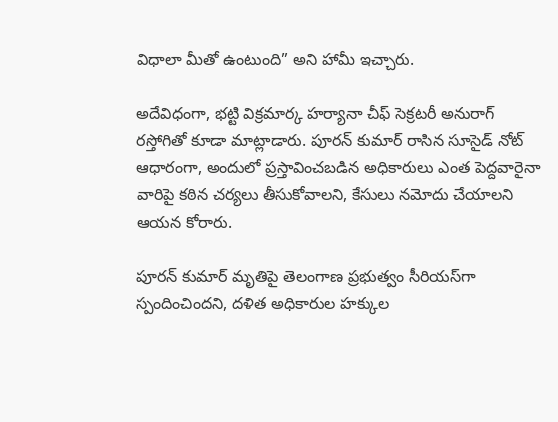విధాలా మీతో ఉంటుంది” అని హామీ ఇచ్చారు.

అదేవిధంగా, భట్టి విక్రమార్క హర్యానా చీఫ్ సెక్రటరీ అనురాగ్ రస్తోగితో కూడా మాట్లాడారు. పూరన్ కుమార్ రాసిన సూసైడ్ నోట్ ఆధారంగా, అందులో ప్రస్తావించబడిన అధికారులు ఎంత పెద్దవారైనా వారిపై కఠిన చర్యలు తీసుకోవాలని, కేసులు నమోదు చేయాలని ఆయన కోరారు.

పూరన్ కుమార్ మృతిపై తెలంగాణ ప్రభుత్వం సీరియస్‌గా స్పందించిందని, దళిత అధికారుల హక్కుల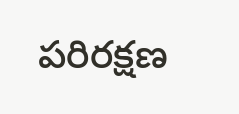పరిరక్షణ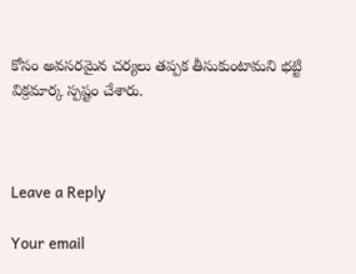కోసం అవసరమైన చర్యలు తప్పక తీసుకుంటామని భట్టి విక్రమార్క స్పష్టం చేశారు.



Leave a Reply

Your email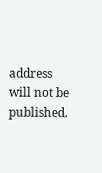address will not be published.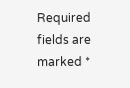Required fields are marked *